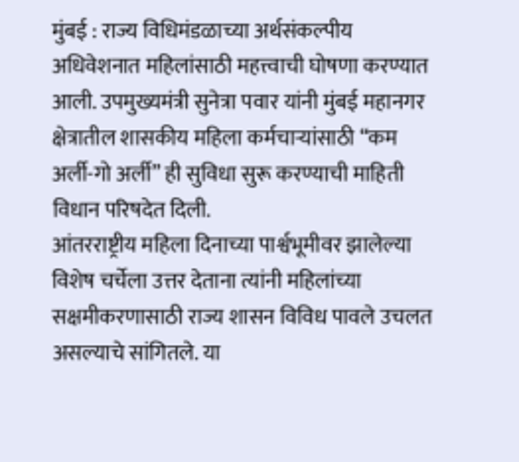मुंबई : राज्य विधिमंडळाच्या अर्थसंकल्पीय अधिवेशनात महिलांसाठी महत्त्वाची घोषणा करण्यात आली. उपमुख्यमंत्री सुनेत्रा पवार यांनी मुंबई महानगर क्षेत्रातील शासकीय महिला कर्मचाऱ्यांसाठी “कम अर्ली-गो अर्ली” ही सुविधा सुरू करण्याची माहिती विधान परिषदेत दिली.
आंतरराष्ट्रीय महिला दिनाच्या पार्श्वभूमीवर झालेल्या विशेष चर्चेला उत्तर देताना त्यांनी महिलांच्या सक्षमीकरणासाठी राज्य शासन विविध पावले उचलत असल्याचे सांगितले. या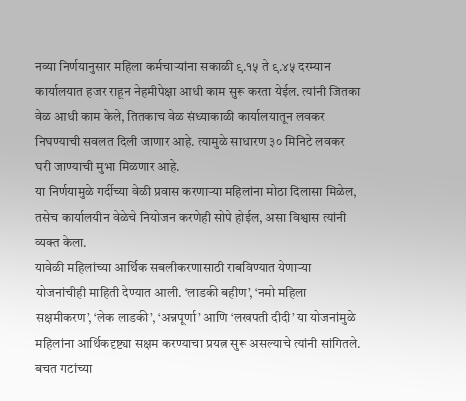नव्या निर्णयानुसार महिला कर्मचाऱ्यांना सकाळी ९.१५ ते ९.४५ दरम्यान कार्यालयात हजर राहून नेहमीपेक्षा आधी काम सुरू करता येईल. त्यांनी जितका वेळ आधी काम केले, तितकाच वेळ संध्याकाळी कार्यालयातून लवकर निघण्याची सवलत दिली जाणार आहे. त्यामुळे साधारण ३० मिनिटे लवकर घरी जाण्याची मुभा मिळणार आहे.
या निर्णयामुळे गर्दीच्या वेळी प्रवास करणाऱ्या महिलांना मोठा दिलासा मिळेल, तसेच कार्यालयीन वेळेचे नियोजन करणेही सोपे होईल, असा विश्वास त्यांनी व्यक्त केला.
यावेळी महिलांच्या आर्थिक सबलीकरणासाठी राबविण्यात येणाऱ्या योजनांचीही माहिती देण्यात आली. ‘लाडकी बहीण’, ‘नमो महिला सक्षमीकरण’, ‘लेक लाडकी’, ‘अन्नपूर्णा’ आणि ‘लखपती दीदी’ या योजनांमुळे महिलांना आर्थिकदृष्ट्या सक्षम करण्याचा प्रयत्न सुरू असल्याचे त्यांनी सांगितले. बचत गटांच्या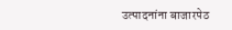उत्पादनांना बाजारपेठ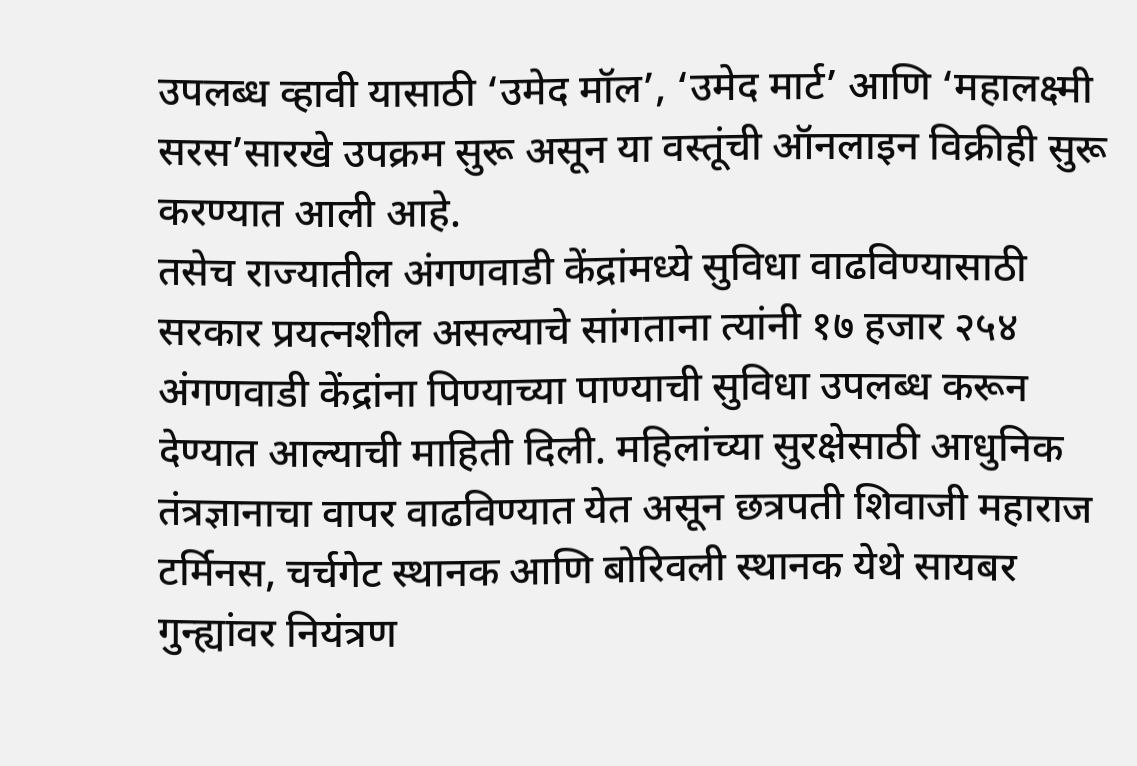उपलब्ध व्हावी यासाठी ‘उमेद मॉल’, ‘उमेद मार्ट’ आणि ‘महालक्ष्मी सरस’सारखे उपक्रम सुरू असून या वस्तूंची ऑनलाइन विक्रीही सुरू करण्यात आली आहे.
तसेच राज्यातील अंगणवाडी केंद्रांमध्ये सुविधा वाढविण्यासाठी सरकार प्रयत्नशील असल्याचे सांगताना त्यांनी १७ हजार २५४ अंगणवाडी केंद्रांना पिण्याच्या पाण्याची सुविधा उपलब्ध करून देण्यात आल्याची माहिती दिली. महिलांच्या सुरक्षेसाठी आधुनिक तंत्रज्ञानाचा वापर वाढविण्यात येत असून छत्रपती शिवाजी महाराज टर्मिनस, चर्चगेट स्थानक आणि बोरिवली स्थानक येथे सायबर गुन्ह्यांवर नियंत्रण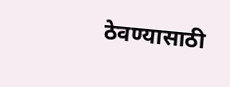ठेवण्यासाठी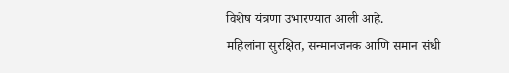विशेष यंत्रणा उभारण्यात आली आहे.
महिलांना सुरक्षित, सन्मानजनक आणि समान संधी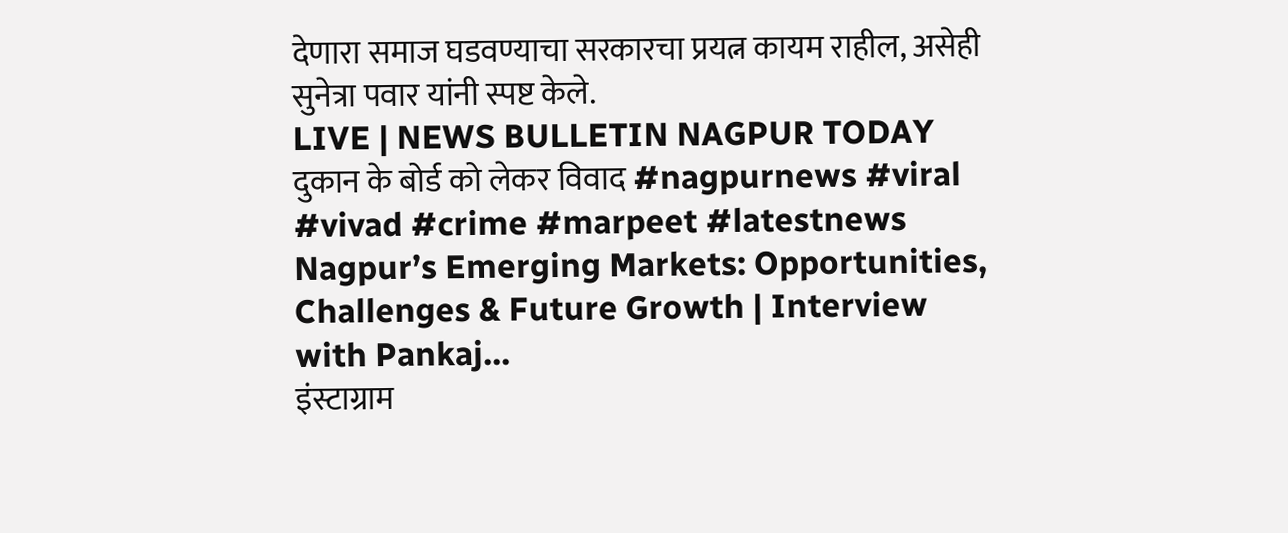देणारा समाज घडवण्याचा सरकारचा प्रयत्न कायम राहील, असेही सुनेत्रा पवार यांनी स्पष्ट केले.
LIVE | NEWS BULLETIN NAGPUR TODAY
दुकान के बोर्ड को लेकर विवाद #nagpurnews #viral #vivad #crime #marpeet #latestnews
Nagpur’s Emerging Markets: Opportunities, Challenges & Future Growth | Interview with Pankaj...
इंस्टाग्राम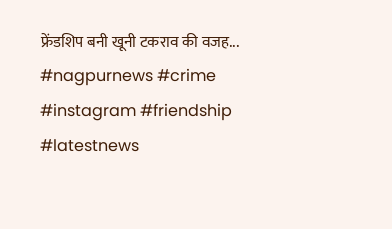फ्रेंडशिप बनी खूनी टकराव की वजह... #nagpurnews #crime #instagram #friendship #latestnews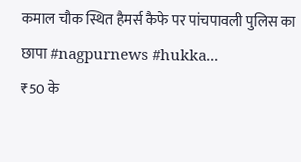कमाल चौक स्थित हैमर्स कैफे पर पांचपावली पुलिस का छापा #nagpurnews #hukka...
₹50 के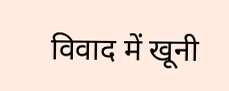विवाद में खूनी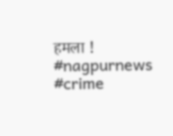हमला ! #nagpurnews #crime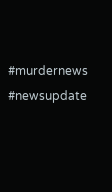#murdernews #newsupdate